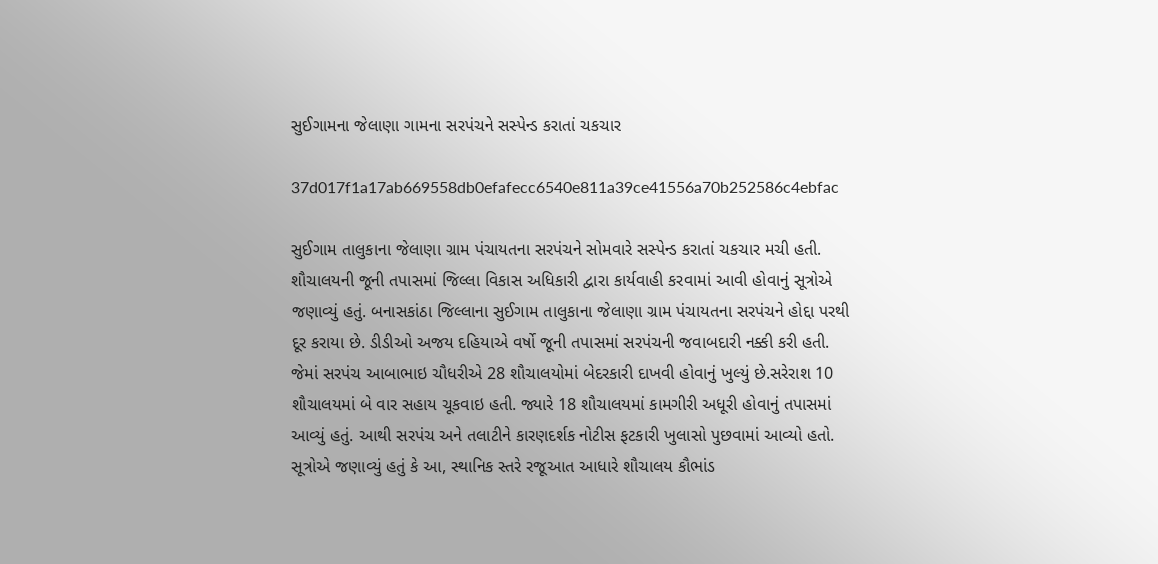સુઈગામના જેલાણા ગામના સરપંચને સસ્પેન્ડ કરાતાં ચકચાર

37d017f1a17ab669558db0efafecc6540e811a39ce41556a70b252586c4ebfac

સુઈગામ તાલુકાના જેલાણા ગ્રામ પંચાયતના સરપંચને સોમવારે સસ્પેન્ડ કરાતાં ચકચાર મચી હતી. શૌચાલયની જૂની તપાસમાં જિલ્લા વિકાસ અધિકારી દ્વારા કાર્યવાહી કરવામાં આવી હોવાનું સૂત્રોએ જણાવ્યું હતું. બનાસકાંઠા જિલ્લાના સુઈગામ તાલુકાના જેલાણા ગ્રામ પંચાયતના સરપંચને હોદ્દા પરથી દૂર કરાયા છે. ડીડીઓ અજય દહિયાએ વર્ષો જૂની તપાસમાં સરપંચની જવાબદારી નક્કી કરી હતી. જેમાં સરપંચ આબાભાઇ ચૌધરીએ 28 શૌચાલયોમાં બેદરકારી દાખવી હોવાનું ખુલ્યું છે.સરેરાશ 10 શૌચાલયમાં બે વાર સહાય ચૂકવાઇ હતી. જ્યારે 18 શૌચાલયમાં કામગીરી અધૂરી હોવાનું તપાસમાં આવ્યું હતું. આથી સરપંચ અને તલાટીને કારણદર્શક નોટીસ ફટકારી ખુલાસો પુછવામાં આવ્યો હતો. સૂત્રોએ જણાવ્યું હતું કે આ, સ્થાનિક સ્તરે રજૂઆત આધારે શૌચાલય કૌભાંડ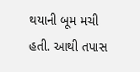થયાની બૂમ મચી હતી. આથી તપાસ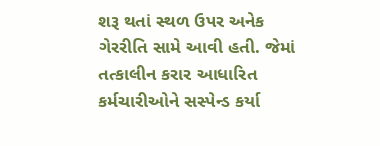શરૂ થતાં સ્થળ ઉપર અનેક ગેરરીતિ સામે આવી હતી. જેમાં તત્કાલીન કરાર આધારિત કર્મચારીઓને સસ્પેન્ડ કર્યા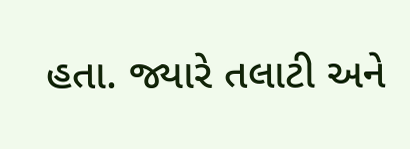હતા. જ્યારે તલાટી અને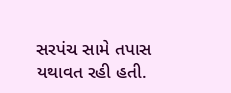સરપંચ સામે તપાસ યથાવત રહી હતી.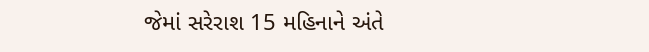જેમાં સરેરાશ 15 મહિનાને અંતે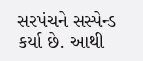સરપંચને સસ્પેન્ડ કર્યા છે. આથી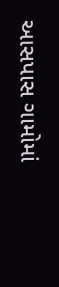આસપાસ ગામોમાં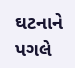ઘટનાને પગલે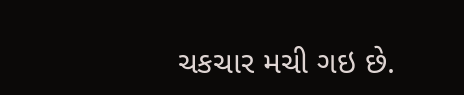ચકચાર મચી ગઇ છે.